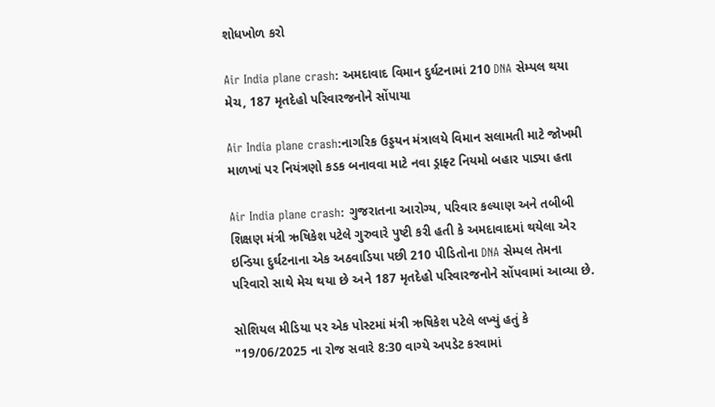શોધખોળ કરો

Air India plane crash: અમદાવાદ વિમાન દુર્ઘટનામાં 210 DNA સેમ્પલ થયા મેચ, 187 મૃતદેહો પરિવારજનોને સોંપાયા

Air India plane crash:નાગરિક ઉડ્ડયન મંત્રાલયે વિમાન સલામતી માટે જોખમી માળખાં પર નિયંત્રણો કડક બનાવવા માટે નવા ડ્રાફ્ટ નિયમો બહાર પાડ્યા હતા

Air India plane crash: ગુજરાતના આરોગ્ય, પરિવાર કલ્યાણ અને તબીબી શિક્ષણ મંત્રી ઋષિકેશ પટેલે ગુરુવારે પુષ્ટી કરી હતી કે અમદાવાદમાં થયેલા એર ઇન્ડિયા દુર્ઘટનાના એક અઠવાડિયા પછી 210 પીડિતોના DNA સેમ્પલ તેમના પરિવારો સાથે મેચ થયા છે અને 187 મૃતદેહો પરિવારજનોને સોંપવામાં આવ્યા છે.

સોશિયલ મીડિયા પર એક પોસ્ટમાં મંત્રી ઋષિકેશ પટેલે લખ્યું હતું કે "19/06/2025 ના રોજ સવારે 8:30 વાગ્યે અપડેટ કરવામાં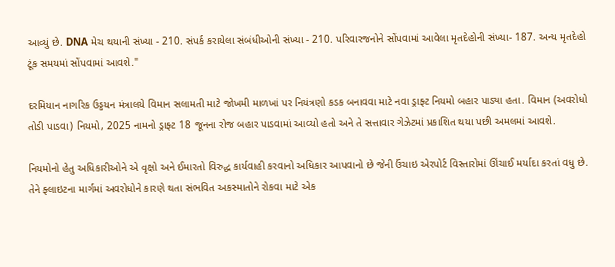આવ્યું છે. DNA મેચ થયાની સંખ્યા - 210. સંપર્ક કરાયેલા સંબંધીઓની સંખ્યા - 210. પરિવારજનોને સોંપવામાં આવેલા મૃતદેહોની સંખ્યા- 187. અન્ય મૃતદેહો ટૂંક સમયમાં સોંપવામાં આવશે."

દરમિયાન નાગરિક ઉડ્ડયન મંત્રાલયે વિમાન સલામતી માટે જોખમી માળખાં પર નિયંત્રણો કડક બનાવવા માટે નવા ડ્રાફ્ટ નિયમો બહાર પાડ્યા હતા. વિમાન (અવરોધો તોડી પાડવા) નિયમો, 2025 નામનો ડ્રાફ્ટ 18 જૂનના રોજ બહાર પાડવામાં આવ્યો હતો અને તે સત્તાવાર ગેઝેટમાં પ્રકાશિત થયા પછી અમલમાં આવશે.

નિયમોનો હેતુ અધિકારીઓને એ વૃક્ષો અને ઈમારતો વિરુદ્ધ કાર્યવાહી કરવાનો અધિકાર આપવાનો છે જેની ઉંચાઇ એરપોર્ટ વિસ્તારોમાં ઊંચાઈ મર્યાદા કરતાં વધુ છે. તેને ફ્લાઇટના માર્ગમાં અવરોધોને કારણે થતા સંભવિત અકસ્માતોને રોકવા માટે એક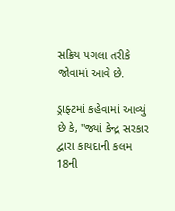સક્રિય પગલા તરીકે જોવામાં આવે છે.

ડ્રાફ્ટમાં કહેવામાં આવ્યું છે કે, "જ્યાં કેન્દ્ર સરકાર દ્વારા કાયદાની કલમ 18ની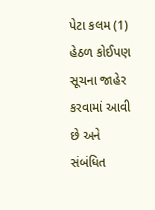પેટા કલમ (1) હેઠળ કોઈપણ સૂચના જાહેર કરવામાં આવી છે અને સંબંધિત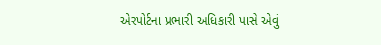એરપોર્ટના પ્રભારી અધિકારી પાસે એવું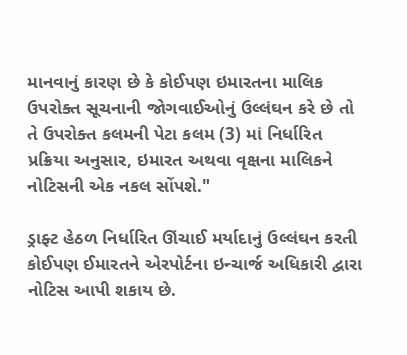માનવાનું કારણ છે કે કોઈપણ ઇમારતના માલિક  ઉપરોક્ત સૂચનાની જોગવાઈઓનું ઉલ્લંઘન કરે છે તો તે ઉપરોક્ત કલમની પેટા કલમ (3) માં નિર્ધારિત પ્રક્રિયા અનુસાર, ઇમારત અથવા વૃક્ષના માલિકને નોટિસની એક નકલ સોંપશે."

ડ્રાફ્ટ હેઠળ નિર્ધારિત ઊંચાઈ મર્યાદાનું ઉલ્લંઘન કરતી કોઈપણ ઈમારતને એરપોર્ટના ઇન્ચાર્જ અધિકારી દ્વારા નોટિસ આપી શકાય છે.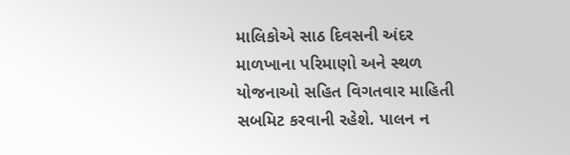માલિકોએ સાઠ દિવસની અંદર માળખાના પરિમાણો અને સ્થળ યોજનાઓ સહિત વિગતવાર માહિતી સબમિટ કરવાની રહેશે. પાલન ન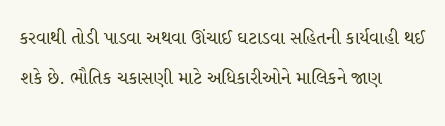કરવાથી તોડી પાડવા અથવા ઊંચાઈ ઘટાડવા સહિતની કાર્યવાહી થઈ શકે છે. ભૌતિક ચકાસણી માટે અધિકારીઓને માલિકને જાણ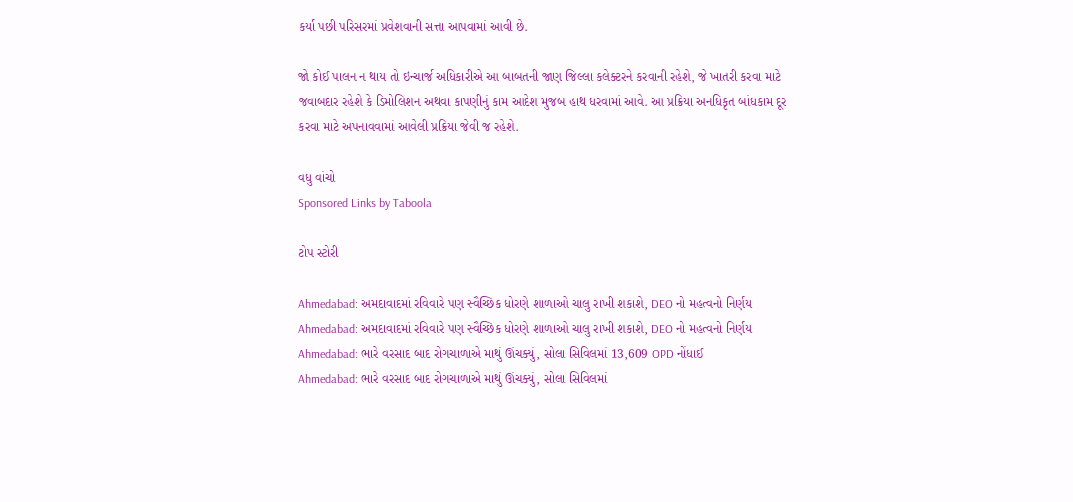કર્યા પછી પરિસરમાં પ્રવેશવાની સત્તા આપવામાં આવી છે.

જો કોઈ પાલન ન થાય તો ઇન્ચાર્જ અધિકારીએ આ બાબતની જાણ જિલ્લા કલેક્ટરને કરવાની રહેશે, જે ખાતરી કરવા માટે જવાબદાર રહેશે કે ડિમોલિશન અથવા કાપણીનું કામ આદેશ મુજબ હાથ ધરવામાં આવે. આ પ્રક્રિયા અનધિકૃત બાંધકામ દૂર કરવા માટે અપનાવવામાં આવેલી પ્રક્રિયા જેવી જ રહેશે.

વધુ વાંચો
Sponsored Links by Taboola

ટોપ સ્ટોરી

Ahmedabad: અમદાવાદમાં રવિવારે પણ સ્વૈચ્છિક ધોરણે શાળાઓ ચાલુ રાખી શકાશે, DEO નો મહત્વનો નિર્ણય
Ahmedabad: અમદાવાદમાં રવિવારે પણ સ્વૈચ્છિક ધોરણે શાળાઓ ચાલુ રાખી શકાશે, DEO નો મહત્વનો નિર્ણય
Ahmedabad: ભારે વરસાદ બાદ રોગચાળાએ માથું ઊંચક્યું, સોલા સિવિલમાં 13,609 OPD નોંધાઈ
Ahmedabad: ભારે વરસાદ બાદ રોગચાળાએ માથું ઊંચક્યું, સોલા સિવિલમાં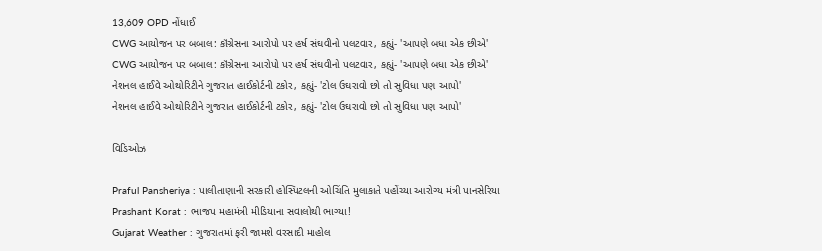13,609 OPD નોંધાઈ
CWG આયોજન પર બબાલ: કૉંગ્રેસના આરોપો પર હર્ષ સંઘવીનો પલટવાર, કહ્યું- 'આપણે બધા એક છીએ'
CWG આયોજન પર બબાલ: કૉંગ્રેસના આરોપો પર હર્ષ સંઘવીનો પલટવાર, કહ્યું- 'આપણે બધા એક છીએ'
નેશનલ હાઈવે ઓથોરિટીને ગુજરાત હાઈકોર્ટની ટકોર, કહ્યું- 'ટોલ ઉઘરાવો છો તો સુવિધા પણ આપો'
નેશનલ હાઈવે ઓથોરિટીને ગુજરાત હાઈકોર્ટની ટકોર, કહ્યું- 'ટોલ ઉઘરાવો છો તો સુવિધા પણ આપો'

વિડિઓઝ

Praful Pansheriya : પાલીતાણાની સરકારી હોસ્પિટલની ઓચિંતિ મુલાકાતે પહોંચ્યા આરોગ્ય મંત્રી પાનસેરિયા
Prashant Korat : ભાજપ મહામંત્રી મીડિયાના સવાલોથી ભાગ્યા!
Gujarat Weather : ગુજરાતમાં ફરી જામશે વરસાદી માહોલ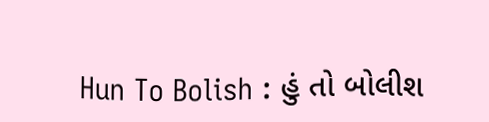Hun To Bolish : હું તો બોલીશ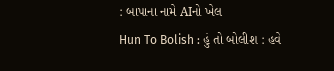: બાપાના નામે AIનો ખેલ
Hun To Bolish : હું તો બોલીશ : હવે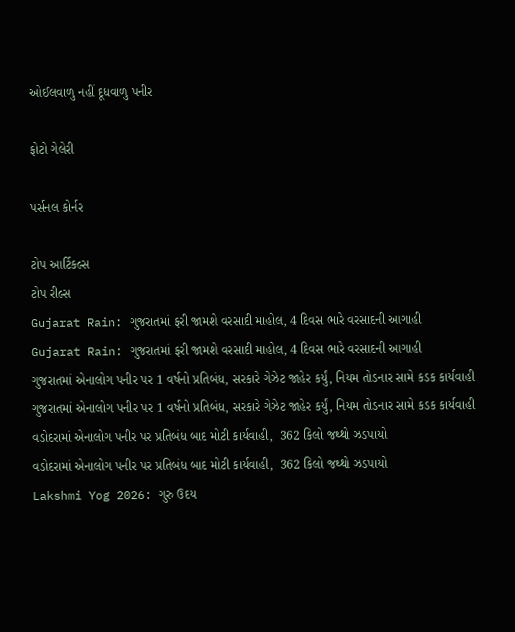ઓઈલવાળુ નહીં દૂધવાળુ પનીર

ફોટો ગેલેરી

પર્સનલ કોર્નર

ટોપ આર્ટિકલ્સ
ટોપ રીલ્સ
Gujarat Rain: ગુજરાતમાં ફરી જામશે વરસાદી માહોલ, 4 દિવસ ભારે વરસાદની આગાહી
Gujarat Rain: ગુજરાતમાં ફરી જામશે વરસાદી માહોલ, 4 દિવસ ભારે વરસાદની આગાહી
ગુજરાતમાં એનાલોગ પનીર પર 1 વર્ષનો પ્રતિબંધ, સરકારે ગેઝેટ જાહેર કર્યું, નિયમ તોડનાર સામે કડક કાર્યવાહી
ગુજરાતમાં એનાલોગ પનીર પર 1 વર્ષનો પ્રતિબંધ, સરકારે ગેઝેટ જાહેર કર્યું, નિયમ તોડનાર સામે કડક કાર્યવાહી
વડોદરામાં એનાલોગ પનીર પર પ્રતિબંધ બાદ મોટી કાર્યવાહી,  362 કિલો જથ્થો ઝડપાયો
વડોદરામાં એનાલોગ પનીર પર પ્રતિબંધ બાદ મોટી કાર્યવાહી,  362 કિલો જથ્થો ઝડપાયો
Lakshmi Yog 2026: ગુરુ ઉદય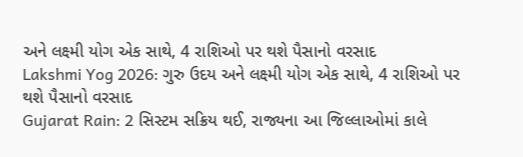અને લક્ષ્મી યોગ એક સાથે, 4 રાશિઓ પર થશે પૈસાનો વરસાદ
Lakshmi Yog 2026: ગુરુ ઉદય અને લક્ષ્મી યોગ એક સાથે, 4 રાશિઓ પર થશે પૈસાનો વરસાદ
Gujarat Rain: 2 સિસ્ટમ સક્રિય થઈ, રાજ્યના આ જિલ્લાઓમાં કાલે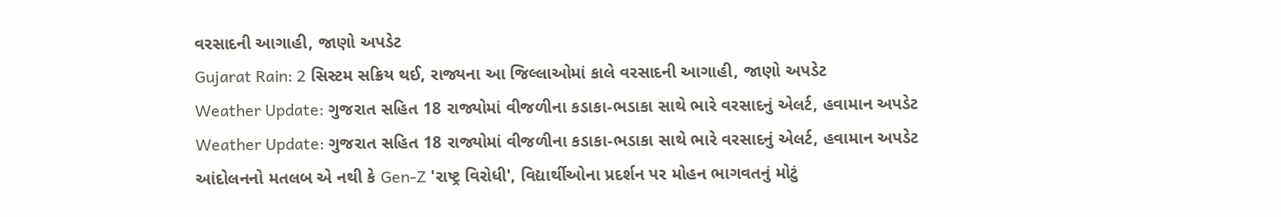વરસાદની આગાહી, જાણો અપડેટ
Gujarat Rain: 2 સિસ્ટમ સક્રિય થઈ, રાજ્યના આ જિલ્લાઓમાં કાલે વરસાદની આગાહી, જાણો અપડેટ
Weather Update: ગુજરાત સહિત 18 રાજ્યોમાં વીજળીના કડાકા-ભડાકા સાથે ભારે વરસાદનું એલર્ટ, હવામાન અપડેટ
Weather Update: ગુજરાત સહિત 18 રાજ્યોમાં વીજળીના કડાકા-ભડાકા સાથે ભારે વરસાદનું એલર્ટ, હવામાન અપડેટ
આંદોલનનો મતલબ એ નથી કે Gen-Z 'રાષ્ટ્ર વિરોધી', વિદ્યાર્થીઓના પ્રદર્શન પર મોહન ભાગવતનું મોટું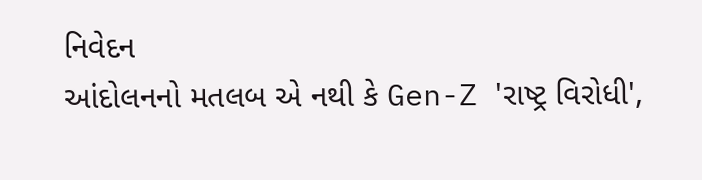નિવેદન
આંદોલનનો મતલબ એ નથી કે Gen-Z 'રાષ્ટ્ર વિરોધી',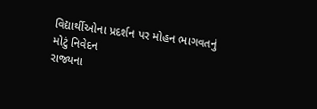વિદ્યાર્થીઓના પ્રદર્શન પર મોહન ભાગવતનું મોટું નિવેદન
રાજ્યના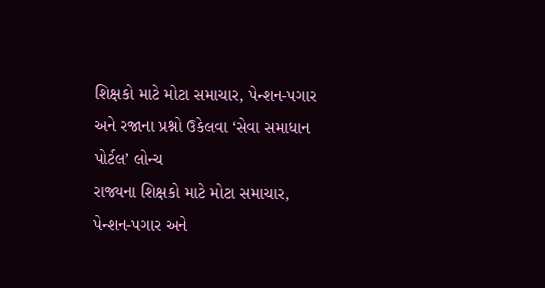શિક્ષકો માટે મોટા સમાચાર, પેન્શન-પગાર અને રજાના પ્રશ્નો ઉકેલવા ‘સેવા સમાધાન પોર્ટલ’ લોન્ચ
રાજ્યના શિક્ષકો માટે મોટા સમાચાર, પેન્શન-પગાર અને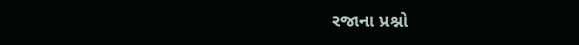રજાના પ્રશ્નો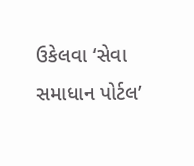ઉકેલવા ‘સેવા સમાધાન પોર્ટલ’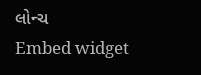લોન્ચ
Embed widget